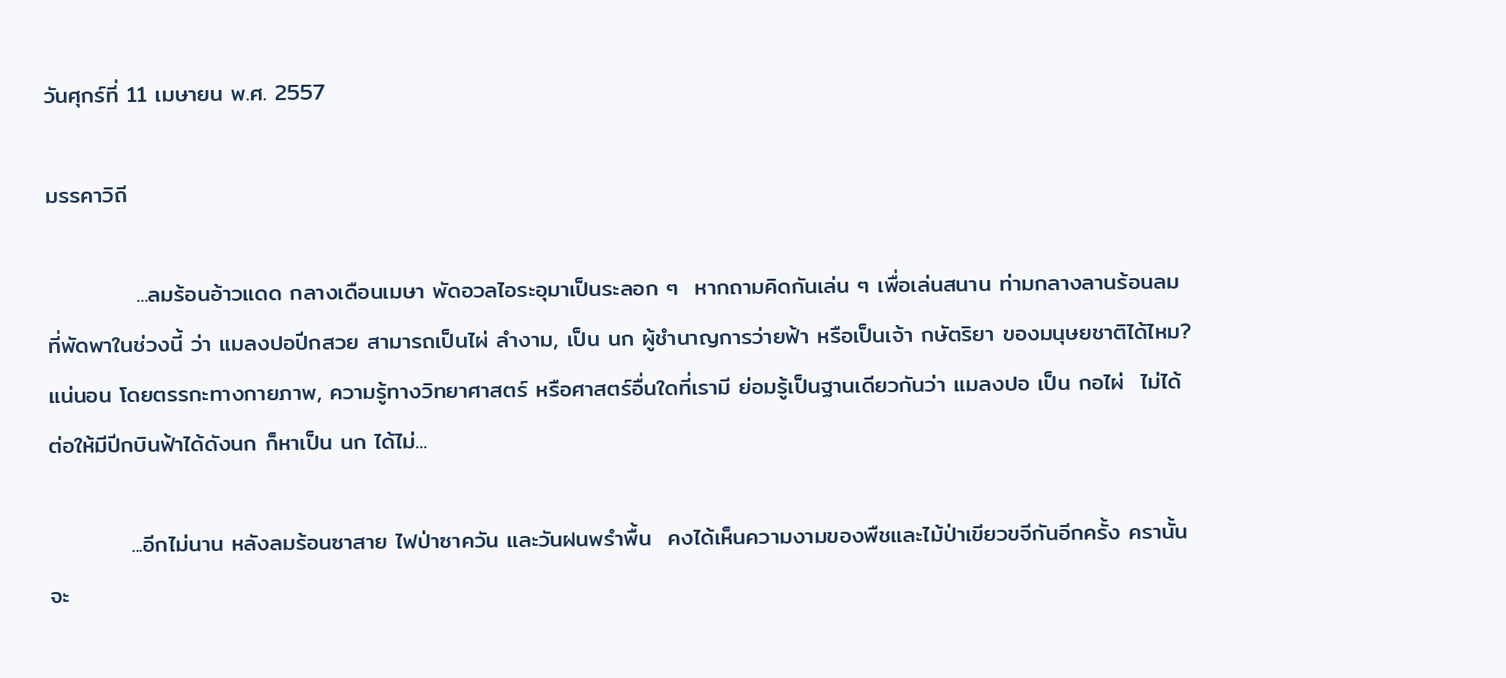วันศุกร์ที่ 11 เมษายน พ.ศ. 2557

มรรคาวิถี

           ...ลมร้อนอ้าวแดด กลางเดือนเมษา พัดอวลไอระอุมาเป็นระลอก ๆ  หากถามคิดกันเล่น ๆ เพื่อเล่นสนาน ท่ามกลางลานร้อนลม ที่พัดพาในช่วงนี้ ว่า แมลงปอปีกสวย สามารถเป็นไผ่ ลำงาม, เป็น นก ผู้ชำนาญการว่ายฟ้า หรือเป็นเจ้า กษัตริยา ของมนุษยชาติได้ไหม?  แน่นอน โดยตรรกะทางกายภาพ, ความรู้ทางวิทยาศาสตร์ หรือศาสตร์อื่นใดที่เรามี ย่อมรู้เป็นฐานเดียวกันว่า แมลงปอ เป็น กอไผ่  ไม่ได้  ต่อให้มีปีกบินฟ้าได้ดังนก ก็หาเป็น นก ได้ไม่...

          ...อีกไม่นาน หลังลมร้อนซาสาย ไฟป่าซาควัน และวันฝนพรำพื้น  คงได้เห็นความงามของพืชและไม้ป่าเขียวขจีกันอีกครั้ง ครานั้น จะ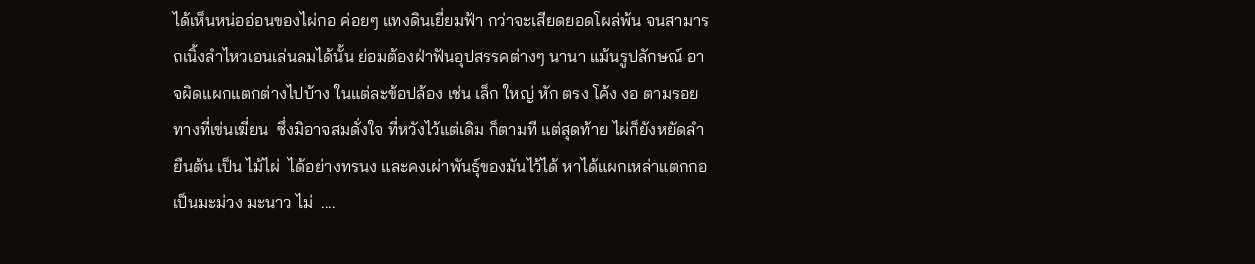ได้เห็นหน่ออ่อนของไผ่กอ ค่อยๆ แทงดินเยี่ยมฟ้า กว่าจะเสียดยอดโผล่พ้น จนสามารถเนิ้งลำไหวเอนเล่นลมได้นั้น ย่อมต้องฝ่าฟันอุปสรรคต่างๆ นานา แม้นรูปลักษณ์ อาจผิดแผกแตกต่างไปบ้าง ในแต่ละข้อปล้อง เช่น เล็ก ใหญ่ หัก ตรง โค้ง งอ ตามรอยทางที่เข่นเฆี่ยน  ซึ่งมิอาจสมดั่งใจ ที่หวังไว้แต่เดิม ก็ตามที แต่สุดท้าย ไผ่ก็ยังหยัดลำยืนต้น เป็น ไม้ไผ่  ได้อย่างทรนง และคงเผ่าพันธุ์ของมันไว้ได้ หาได้แผกเหล่าแตกกอ เป็นมะม่วง มะนาว ไม่  ....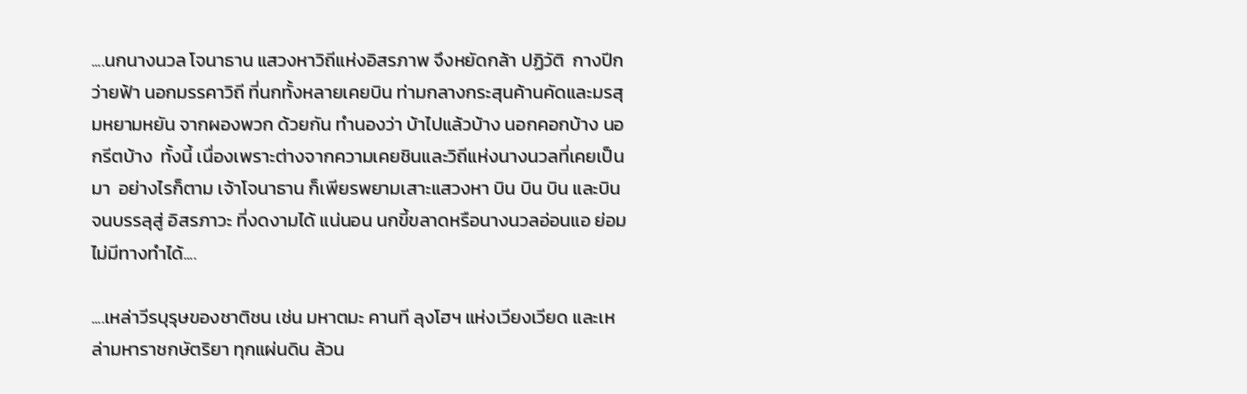....นกนางนวล โจนาธาน แสวงหาวิถีแห่งอิสรภาพ จึงหยัดกล้า ปฏิวัติ  กางปีกว่ายฟ้า นอกมรรคาวิถี ที่นกทั้งหลายเคยบิน ท่ามกลางกระสุนค้านคัดและมรสุมหยามหยัน จากผองพวก ด้วยกัน ทำนองว่า บ้าไปแล้วบ้าง นอกคอกบ้าง นอกรีตบ้าง  ทั้งนี้ เนื่องเพราะต่างจากความเคยชินและวิถีแห่งนางนวลที่เคยเป็นมา  อย่างไรก็ตาม เจ้าโจนาธาน ก็เพียรพยามเสาะแสวงหา บิน บิน บิน และบิน จนบรรลุสู่ อิสรภาวะ ที่งดงามได้ แน่นอน นกขี้ขลาดหรือนางนวลอ่อนแอ ย่อมไม่มีทางทำได้....

....เหล่าวีรบุรุษของชาติชน เช่น มหาตมะ คานที ลุงโฮฯ แห่งเวียงเวียด และเหล่ามหาราชกษัตริยา ทุกแผ่นดิน ล้วน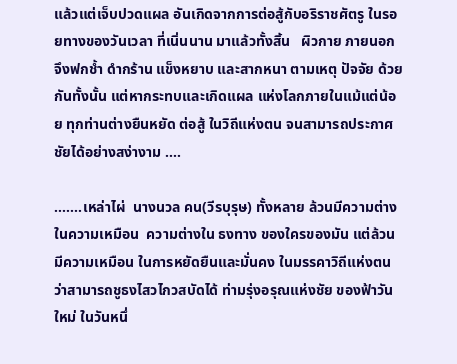แล้วแต่เจ็บปวดแผล อันเกิดจากการต่อสู้กับอริราชศัตรู ในรอยทางของวันเวลา ที่เนิ่นนาน มาแล้วทั้งสิ้น   ผิวกาย ภายนอก จึงฟกช้ำ ดำกร้าน แข็งหยาบ และสากหนา ตามเหตุ ปัจจัย ด้วยกันทั้งนั้น แต่หากระทบและเกิดแผล แห่งโลกภายในแม้แต่น้อย ทุกท่านต่างยืนหยัด ต่อสู้ ในวิถีแห่งตน จนสามารถประกาศชัยได้อย่างสง่างาม ....

.......เหล่าไผ่  นางนวล คน(วีรบุรุษ) ทั้งหลาย ล้วนมีความต่างในความเหมือน  ความต่างใน ธงทาง ของใครของมัน แต่ล้วนมีความเหมือน ในการหยัดยืนและมั่นคง ในมรรคาวิถีแห่งตน ว่าสามารถชูธงไสวไกวสบัดได้ ท่ามรุ่งอรุณแห่งชัย ของฟ้าวันใหม่ ในวันหนึ่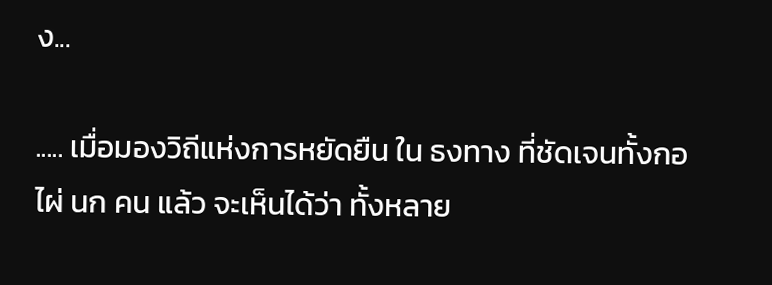ง...

..... เมื่อมองวิถีแห่งการหยัดยืน ใน ธงทาง ที่ชัดเจนทั้งกอไผ่ นก คน แล้ว จะเห็นได้ว่า ทั้งหลาย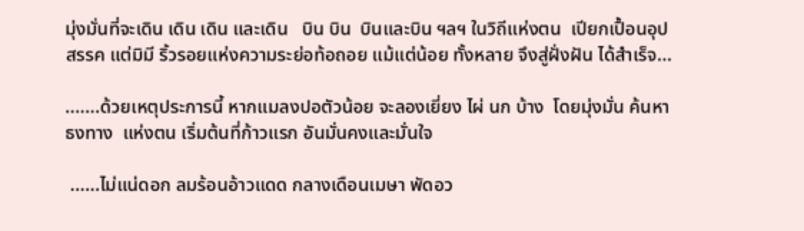มุ่งมั่นที่จะเดิน เดิน เดิน และเดิน   บิน บิน  บินและบิน ฯลฯ ในวิถีแห่งตน  เปียกเปื้อนอุปสรรค แต่มิมี ริ้วรอยแห่งความระย่อท้อถอย แม้แต่น้อย ทั้งหลาย จึงสู่ฝั่งฝัน ได้สำเร็จ...

.......ด้วยเหตุประการนี้ หากแมลงปอตัวน้อย จะลองเยี่ยง ไผ่ นก บ้าง  โดยมุ่งมั่น ค้นหา ธงทาง  แห่งตน เริ่มต้นที่ก้าวแรก อันมั่นคงและมั่นใจ

 ......ไม่แน่ดอก ลมร้อนอ้าวแดด กลางเดือนเมษา พัดอว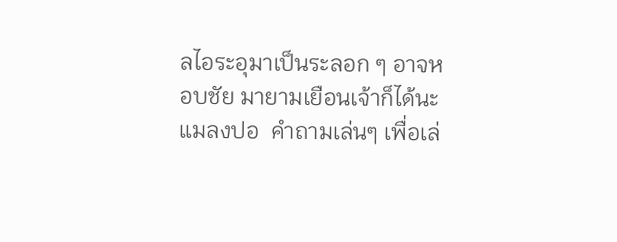ลไอระอุมาเป็นระลอก ๆ อาจหอบชัย มายามเยือนเจ้าก็ได้นะแมลงปอ  คำถามเล่นๆ เพื่อเล่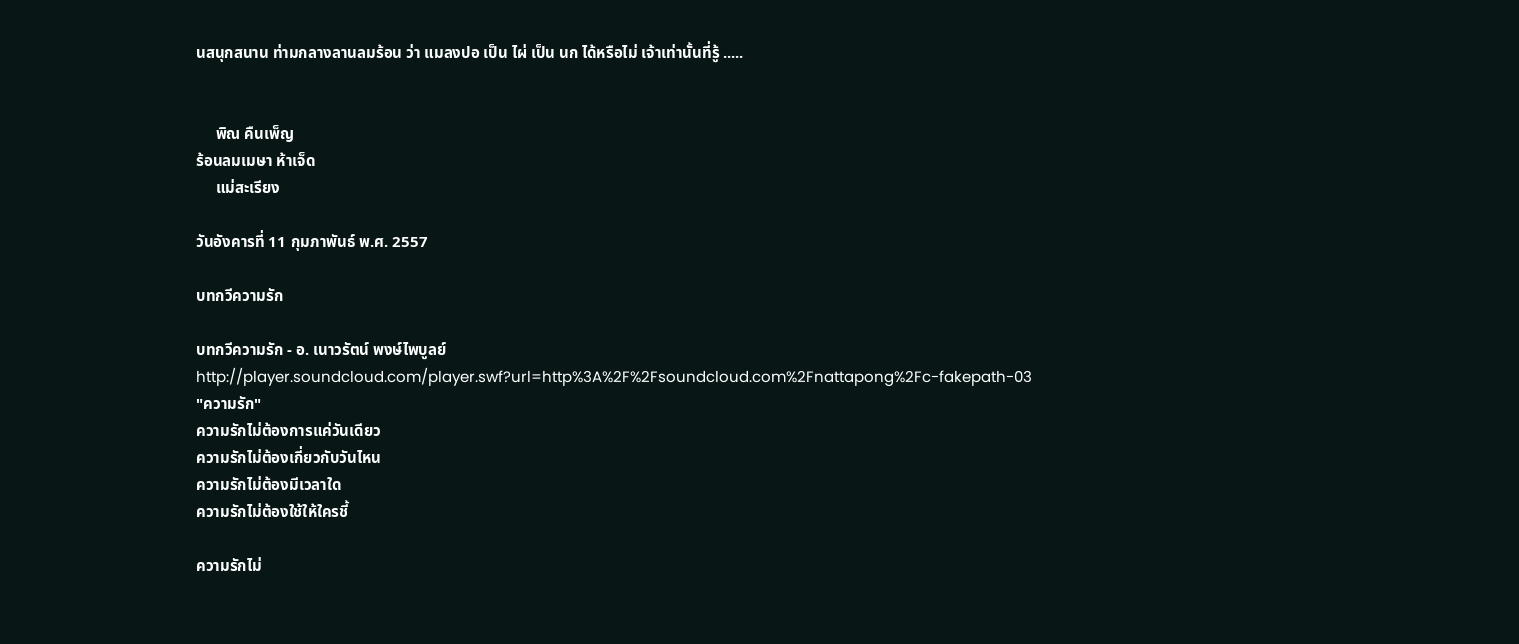นสนุกสนาน ท่ามกลางลานลมร้อน ว่า แมลงปอ เป็น ไผ่ เป็น นก ได้หรือไม่ เจ้าเท่านั้นที่รู้ .....


     พิณ คืนเพ็ญ
ร้อนลมเมษา ห้าเจ็ด
     แม่สะเรียง

วันอังคารที่ 11 กุมภาพันธ์ พ.ศ. 2557

บทกวีความรัก

บทกวีความรัก - อ. เนาวรัตน์ พงษ์ไพบูลย์
http://player.soundcloud.com/player.swf?url=http%3A%2F%2Fsoundcloud.com%2Fnattapong%2Fc-fakepath-03
"ความรัก"
ความรักไม่ต้องการแค่วันเดียว
ความรักไม่ต้องเกี่ยวกับวันไหน
ความรักไม่ต้องมีเวลาใด
ความรักไม่ต้องใช้ให้ใครชี้

ความรักไม่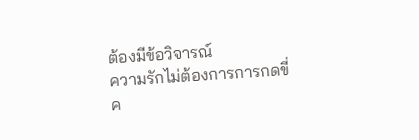ต้องมีข้อวิจารณ์
ความรักไม่ต้องการการกดขี่
ค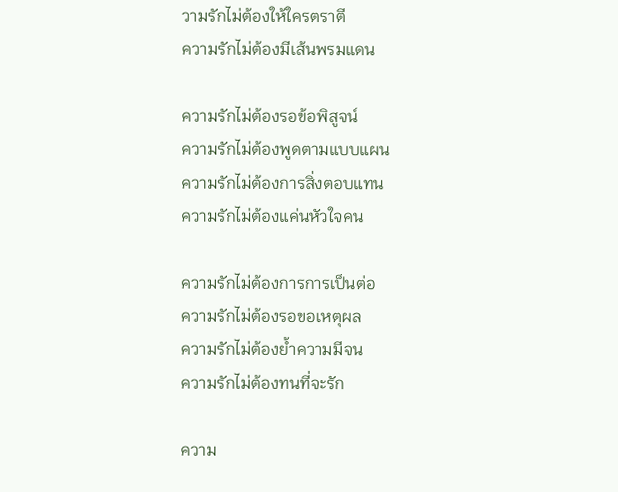วามรักไม่ต้องให้ใครตราตี
ความรักไม่ต้องมีเส้นพรมแดน

ความรักไม่ต้องรอข้อพิสูจน์
ความรักไม่ต้องพูดตามแบบแผน
ความรักไม่ต้องการสิ่งตอบแทน
ความรักไม่ต้องแค่นหัวใจคน

ความรักไม่ต้องการการเป็นต่อ
ความรักไม่ต้องรอขอเหตุผล
ความรักไม่ต้องย้ำความมีจน
ความรักไม่ต้องทนที่จะรัก

ความ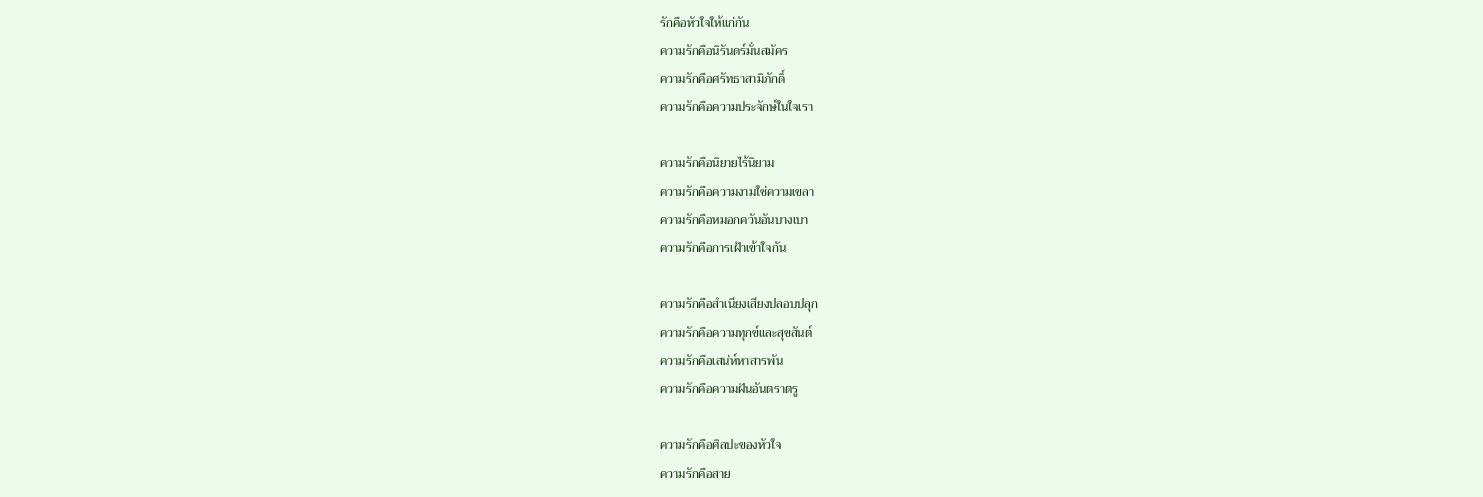รักคือหัวใจให้แก่กัน
ความรักคือนิรันดร์มั่นสมัคร
ความรักคือศรัทธาสามิภักดิ์
ความรักคือความประจักษ์ในใจเรา

ความรักคือนิยายไร้นิยาม
ความรักคือความงามใช่ความเขลา
ความรักคือหมอกควันอันบางเบา
ความรักคือการเฝ้าเข้าใจกัน

ความรักคือสำเนียงเสียงปลอบปลุก
ความรักคือความทุกข์และสุขสันต์
ความรักคือเสน่ห์หาสารพัน
ความรักคือความฝันอันตราตรู

ความรักคือศิลปะของหัวใจ
ความรักคือสาย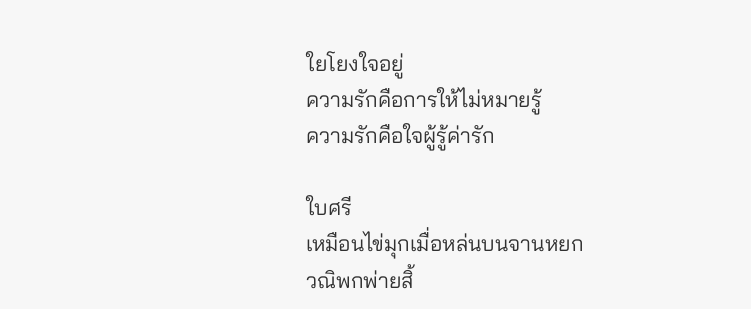ใยโยงใจอยู่
ความรักคือการให้ไม่หมายรู้
ความรักคือใจผู้รู้ค่ารัก

ใบศรี
เหมือนไข่มุกเมื่อหล่นบนจานหยก
วณิพกพ่ายสิ้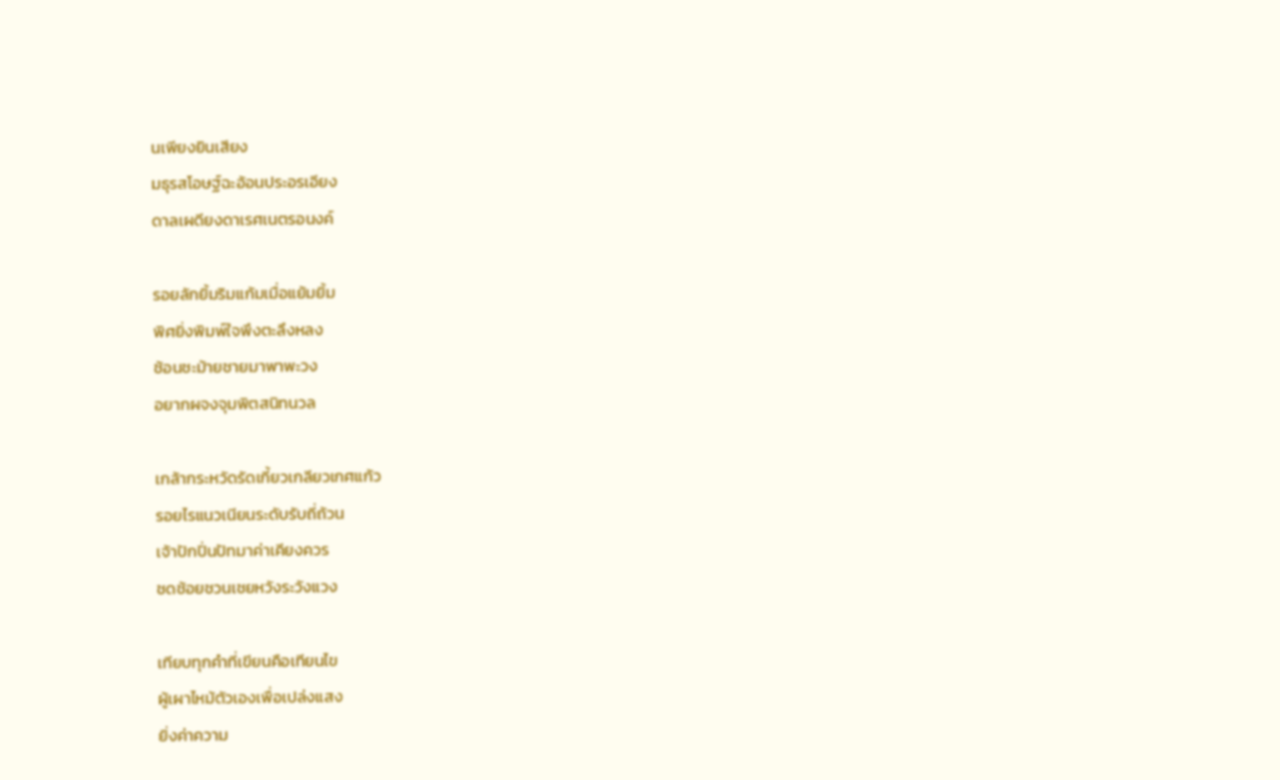นเพียงยินเสียง
มธุรสโอษฐ์ฉะอ้อนประอรเอียง
ดาลเผดียงดาเรศเนตรอนงค์

รอยลักยิ้มริมแก้มเมื่อแย้มยิ้ม
พิศยิ่งพิมพ์ใจพึงตะลึงหลง
ช้อนชะม้ายชายมาพาพะวง
อยากผจงจุมพิตสนิทนวล

เกล้ากระหวัดรัดเกี้ยวเกลียวเกศแก้ว
รอยไรแนวเนียนระดับรับถี่ถ้วน
เจ้าปักปิ่นปัทมาค่าเคียงควร
ชดช้อยชวนเชยหวังระวังแวง

เทียบทุกคำที่เขียนคือเทียนไข
ผู้เผาไหม้ตัวเองเพื่อเปล่งแสง
ยิ่งค่าความ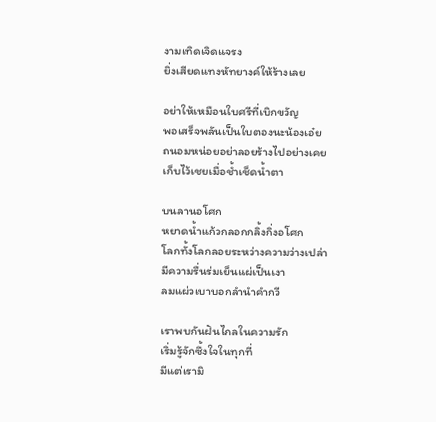งามเทิดเจิดแจรง
ยิ่งเสียดแทงหัทยางค์ให้ร้างเลย

อย่าให้เหมือนใบศรีที่เบิกขวัญ
พอเสร็จพลันเป็นใบตองนะน้องเอ๋ย
ถนอมหน่อยอย่าลอยร้างไปอย่างเคย
เก็บไว้เชยเมื่อช้ำเช็ดน้ำตา

บนลานอโศก
หยาดน้ำแก้วกลอกกลิ้งกิ่งอโศก
โลกทั้งโลกลอยระหว่างความว่างเปล่า
มีความรื่นร่มเย็นแผ่เป็นเงา
ลมแผ่วเบาบอกลำนำคำกวี

เราพบกันฝันไกลในความรัก
เริ่มรู้จักซึ้งใจในทุกที่
มีแต่เรามิ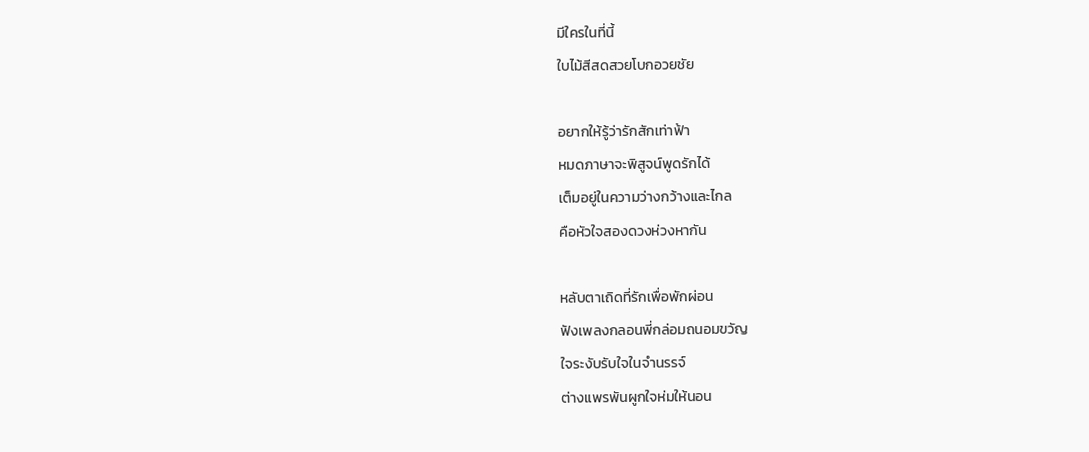มีใครในที่นี้
ใบไม้สีสดสวยโบกอวยชัย

อยากให้รู้ว่ารักสักเท่าฟ้า
หมดภาษาจะพิสูจน์พูดรักได้
เต็มอยู่ในความว่างกว้างและไกล
คือหัวใจสองดวงห่วงหากัน

หลับตาเถิดที่รักเพื่อพักผ่อน
ฟังเพลงกลอนพี่กล่อมถนอมขวัญ
ใจระงับรับใจในจำนรรจ์
ต่างแพรพันผูกใจห่มให้นอน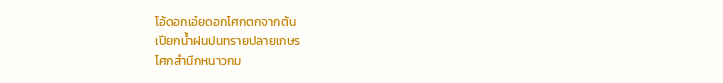โอ้ดอกเอ๋ยดอกโศกตกจากต้น
เปียกน้ำฝนปนทรายปลายเกษร
โศกสำนึกหนาวกม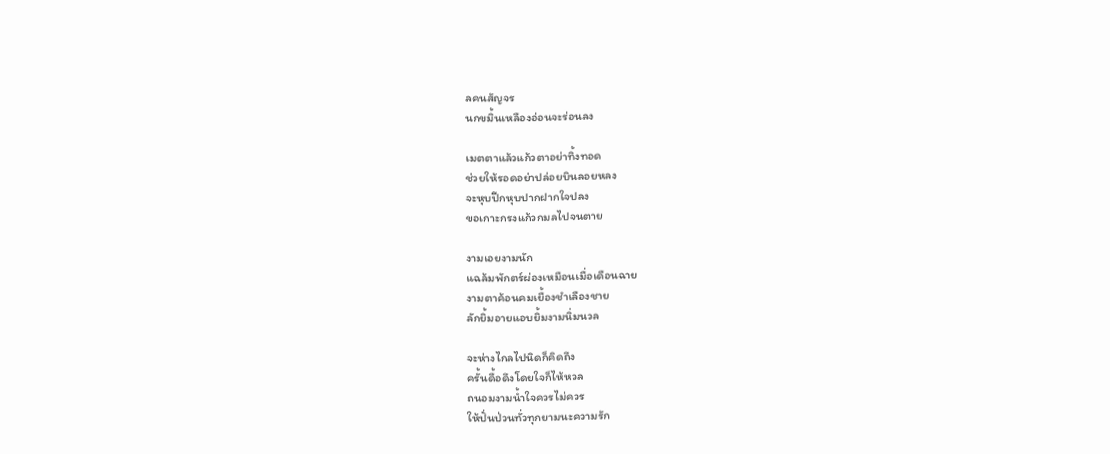ลคนสัญจร
นกขมิ้นเหลืองอ่อนจะร่อนลง

เมตตาแล้วแก้วตาอย่าทิ้งทอด
ช่วยให้รอดอย่าปล่อยบินลอยหลง
จะหุบปีกหุบปากฝากใจปลง
ขอเกาะกรงแก้วกมลไปจนตาย

งามเอยงามนัก
แฉล้มพักตร์ผ่องเหมือนเมื่อเดือนฉาย
งามตาค้อนคมเยื้องชำเลืองชาย
ลักยิ้มอายแอบยิ้มงามนิ่มนวล

จะห่างไกลไปนิดก็คิดถึง
ครั้นดื้อดึงโดยใจก็ไห้หวล
ถนอมงามน้ำใจควรไม่ควร
ให้ปั่นป่วนทั่วทุกยามนะความรัก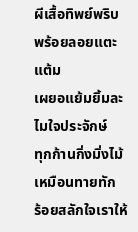ผีเสื้อทิพย์พริบพร้อยลอยแตะแต้ม
เผยอแย้มยิ้มละไมใจประจักษ์
ทุกก้านกิ่งมิ่งไม้เหมือนทายทัก
ร้อยสลักใจเราให้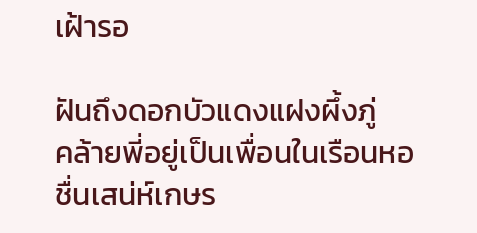เฝ้ารอ

ฝันถึงดอกบัวแดงแฝงผึ้งภู่
คล้ายพี่อยู่เป็นเพื่อนในเรือนหอ
ชื่นเสน่ห์เกษร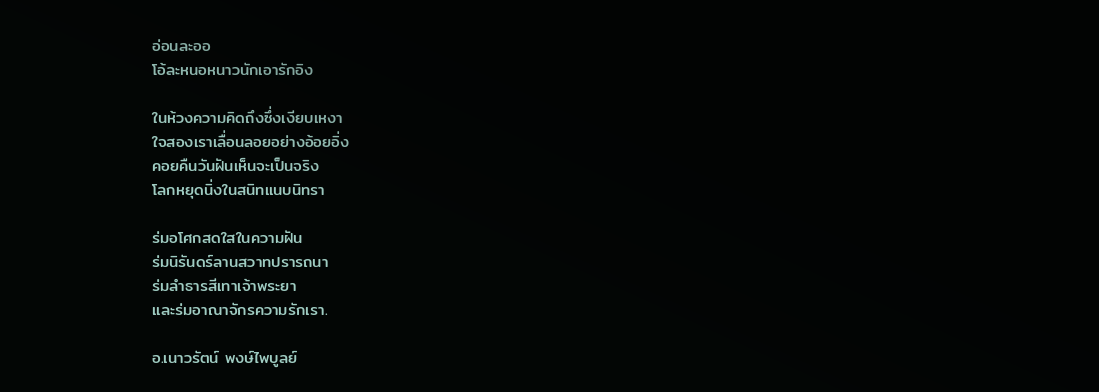อ่อนละออ
โอ้ละหนอหนาวนักเอารักอิง

ในห้วงความคิดถึงซึ่งเงียบเหงา
ใจสองเราเลื่อนลอยอย่างอ้อยอิ่ง
คอยคืนวันฝันเห็นจะเป็นจริง
โลกหยุดนิ่งในสนิทแนบนิทรา

ร่มอโศกสดใสในความฝัน
ร่มนิรันดร์ลานสวาทปรารถนา
ร่มลำธารสีเทาเจ้าพระยา
และร่มอาณาจักรความรักเรา.

อ.เนาวรัตน์ พงษ์ไพบูลย์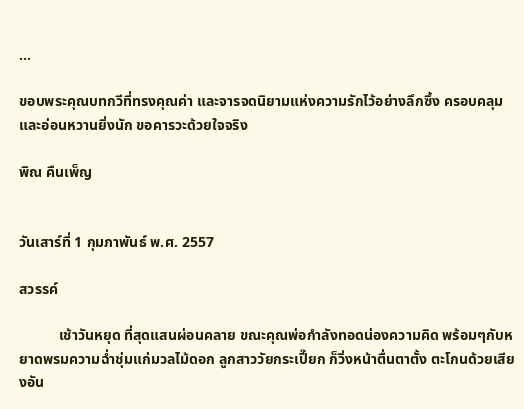...

ขอบพระคุณบทกวีที่ทรงคุณค่า และจารจดนิยามแห่งความรักไว้อย่างลึกซึ้ง ครอบคลุม และอ่อนหวานยิ่งนัก ขอคารวะด้วยใจจริง

พิณ คืนเพ็ญ


วันเสาร์ที่ 1 กุมภาพันธ์ พ.ศ. 2557

สวรรค์

           เช้าวันหยุด ที่สุดแสนผ่อนคลาย ขณะคุณพ่อกำลังทอดน่องความคิด พร้อมๆกับหยาดพรมความฉ่ำชุ่มแก่มวลไม้ดอก ลูกสาววัยกระเปี๊ยก ก็วิ่งหน้าตื่นตาตั้ง ตะโกนด้วยเสียงอัน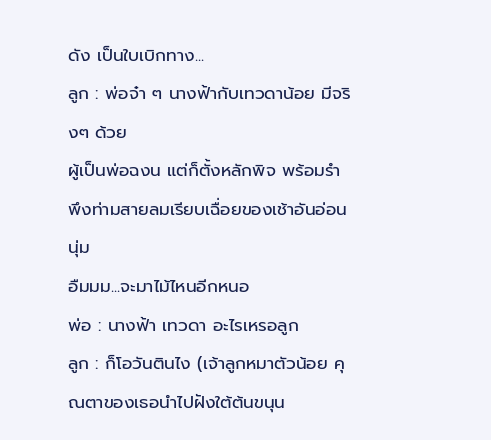ดัง เป็นใบเบิกทาง...
ลูก : พ่อจ๋า ๆ นางฟ้ากับเทวดาน้อย มีจริงๆ ด้วย
ผู้เป็นพ่อฉงน แต่ก็ตั้งหลักพิจ พร้อมรำพึงท่ามสายลมเรียบเฉื่อยของเช้าอันอ่อนนุ่ม
อืมมม...จะมาไม้ไหนอีกหนอ
พ่อ : นางฟ้า เทวดา อะไรเหรอลูก
ลูก : ก็โอวันตินไง (เจ้าลูกหมาตัวน้อย คุณตาของเธอนำไปฝังใต้ต้นขนุน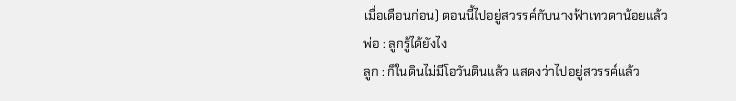เมื่อเดือนก่อน) ตอนนี้ไปอยู่สวรรค์กับนางฟ้าเทวดาน้อยแล้ว
พ่อ : ลูกรู้ได้ยังไง
ลูก : ก็ในดินไม่มีโอวันตินแล้ว แสดงว่าไปอยู่สวรรค์แล้ว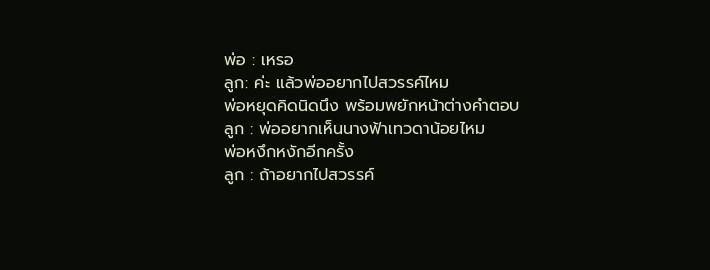พ่อ : เหรอ
ลูก: ค่ะ แล้วพ่ออยากไปสวรรค์ไหม
พ่อหยุดคิดนิดนึง พร้อมพยักหน้าต่างคำตอบ
ลูก : พ่ออยากเห็นนางฟ้าเทวดาน้อยไหม
พ่อหงึกหงักอีกครั้ง
ลูก : ถ้าอยากไปสวรรค์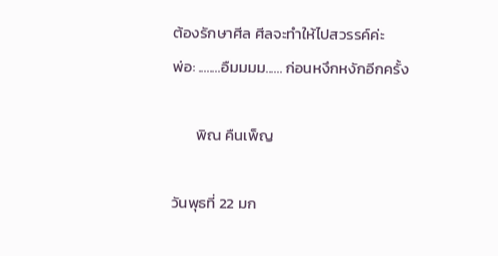ต้องรักษาศีล ศีลจะทำให้ไปสวรรค์ค่ะ
พ่อ: ........อืมมมม...... ก่อนหงึกหงักอีกครั้ง

       พิณ คืนเพ็ญ

วันพุธที่ 22 มก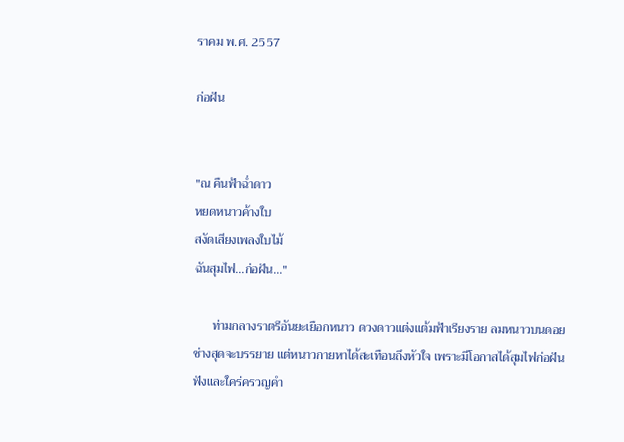ราคม พ.ศ. 2557

ก่อฝัน


"ณ คืนฟ้าฉ่ำดาว
หยดหนาวค้างใบ
สงัดเสียงเพลงใบไม้
ฉันสุมไฟ...ก่อฝัน..."

      ท่ามกลางราตรีอันยะเยือกหนาว ดวงดาวแต่งแต้มฟ้าเรียงราย ลมหนาวบนดอย ช่างสุดจะบรรยาย แต่หนาวกายหาได้สะเทือนถึงหัวใจ เพราะมีโอกาสได้สุมไฟก่อฝัน ฟังและใคร่ครวญคำ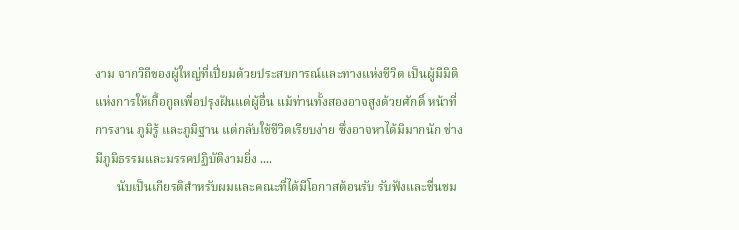งาม จากวิถีของผู้ใหญ่ที่เปี่ยมด้วยประสบการณ์และทางแห่งชีวิต เป็นผู้มีมิติแห่งการให้เกื้อกูลเพื่อปรุงฝันแด่ผู้อื่น แม้ท่านทั้งสองอาจสูงด้วยศักดิ์ หน้าที่ การงาน ภูมิรู้ และภูมิฐาน แต่กลับใช้ชีวิตเรียบง่าย ซึ่งอาจหาได้มิมากนัก ช่างมีภูมิธรรมและมรรคปฏิบัติงามยิ่ง ....
       นับเป็นเกียรติสำหรับผมและคณะที่ได้มีโอกาสต้อนรับ รับฟังและชื่นชม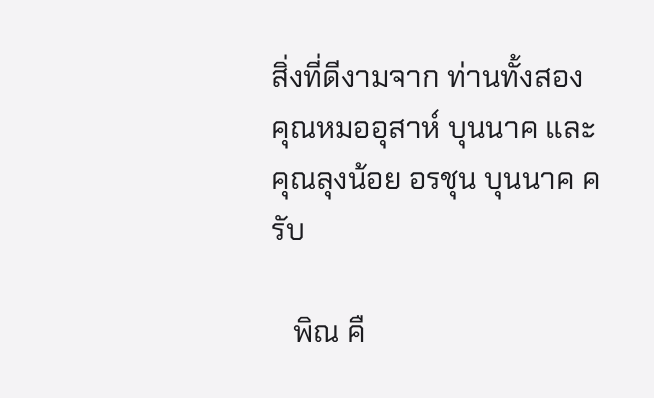สิ่งที่ดีงามจาก ท่านทั้งสอง คุณหมออุสาห์ บุนนาค และคุณลุงน้อย อรชุน บุนนาค ครับ

   พิณ คื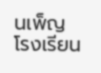นเพ็ญ
โรงเรียน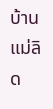บ้านแม่ลิด